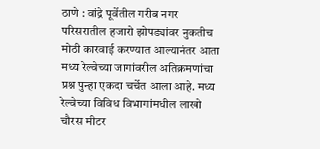ठाणे : वांद्रे पूर्वेतील गरीब नगर परिसरातील हजारो झोपड्यांवर नुकतीच मोठी कारवाई करण्यात आल्यानंतर आता मध्य रेल्वेच्या जागांवरील अतिक्रमणांचा प्रश्न पुन्हा एकदा चर्चेत आला आहे. मध्य रेल्वेच्या विविध विभागांमधील लाखो चौरस मीटर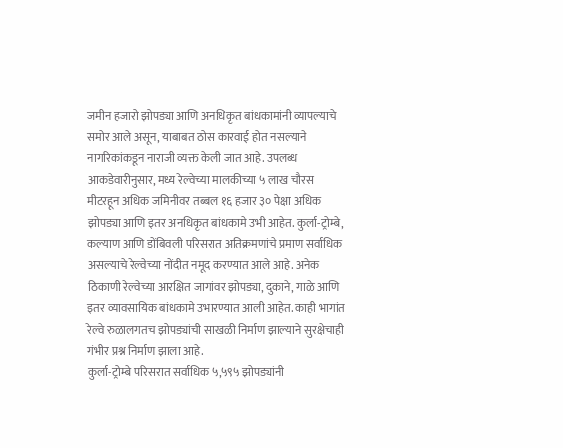जमीन हजारो झोपड्या आणि अनधिकृत बांधकामांनी व्यापल्याचे समोर आले असून, याबाबत ठोस कारवाई होत नसल्याने नागरिकांकडून नाराजी व्यक्त केली जात आहे. उपलब्ध आकडेवारीनुसार, मध्य रेल्वेच्या मालकीच्या ५ लाख चौरस मीटरहून अधिक जमिनीवर तब्बल १६ हजार ३० पेक्षा अधिक झोपड्या आणि इतर अनधिकृत बांधकामे उभी आहेत. कुर्ला-ट्रोम्बे, कल्याण आणि डोंबिवली परिसरात अतिक्रमणांचे प्रमाण सर्वाधिक असल्याचे रेल्वेच्या नोंदीत नमूद करण्यात आले आहे. अनेक ठिकाणी रेल्वेच्या आरक्षित जागांवर झोपड्या, दुकाने, गाळे आणि इतर व्यावसायिक बांधकामे उभारण्यात आली आहेत. काही भागांत रेल्वे रुळालगतच झोपड्यांची साखळी निर्माण झाल्याने सुरक्षेचाही गंभीर प्रश्न निर्माण झाला आहे.
कुर्ला-ट्रोम्बे परिसरात सर्वाधिक ५,५९५ झोपड्यांनी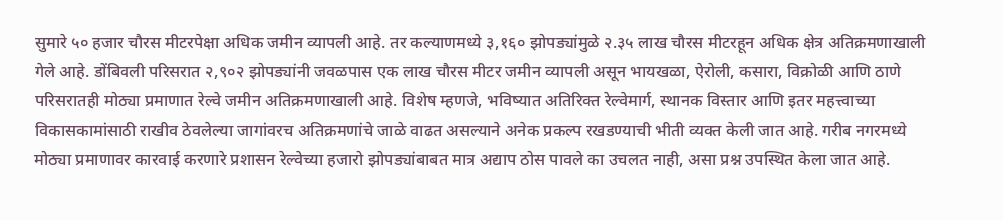सुमारे ५० हजार चौरस मीटरपेक्षा अधिक जमीन व्यापली आहे. तर कल्याणमध्ये ३,१६० झोपड्यांमुळे २.३५ लाख चौरस मीटरहून अधिक क्षेत्र अतिक्रमणाखाली गेले आहे. डोंबिवली परिसरात २,९०२ झोपड्यांनी जवळपास एक लाख चौरस मीटर जमीन व्यापली असून भायखळा, ऐरोली, कसारा, विक्रोळी आणि ठाणे परिसरातही मोठ्या प्रमाणात रेल्वे जमीन अतिक्रमणाखाली आहे. विशेष म्हणजे, भविष्यात अतिरिक्त रेल्वेमार्ग, स्थानक विस्तार आणि इतर महत्त्वाच्या विकासकामांसाठी राखीव ठेवलेल्या जागांवरच अतिक्रमणांचे जाळे वाढत असल्याने अनेक प्रकल्प रखडण्याची भीती व्यक्त केली जात आहे. गरीब नगरमध्ये मोठ्या प्रमाणावर कारवाई करणारे प्रशासन रेल्वेच्या हजारो झोपड्यांबाबत मात्र अद्याप ठोस पावले का उचलत नाही, असा प्रश्न उपस्थित केला जात आहे.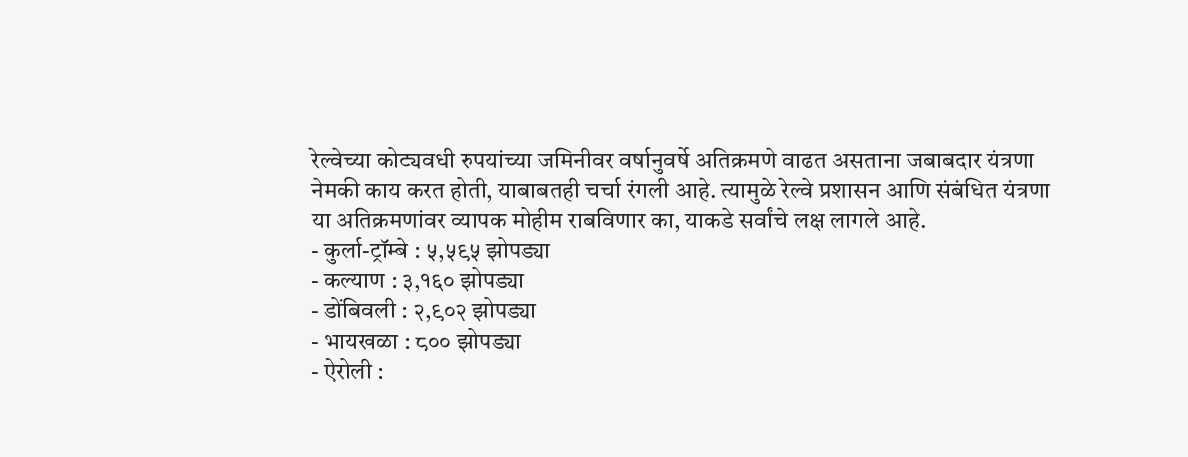रेल्वेच्या कोट्यवधी रुपयांच्या जमिनीवर वर्षानुवर्षे अतिक्रमणे वाढत असताना जबाबदार यंत्रणा नेमकी काय करत होती, याबाबतही चर्चा रंगली आहे. त्यामुळे रेल्वे प्रशासन आणि संबंधित यंत्रणा या अतिक्रमणांवर व्यापक मोहीम राबविणार का, याकडे सर्वांचे लक्ष लागले आहे.
- कुर्ला-ट्रॉम्बे : ५,५९५ झोपड्या
- कल्याण : ३,१६० झोपड्या
- डोंबिवली : २,९०२ झोपड्या
- भायखळा : ८०० झोपड्या
- ऐरोली :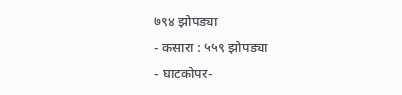७९४ झोपड्या
- कसारा : ५५९ झोपड्या
- घाटकोपर-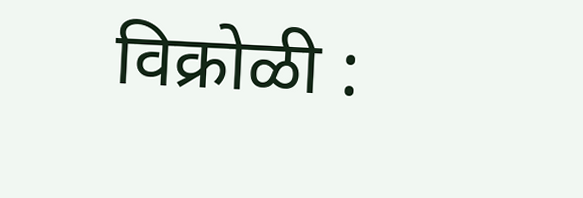विक्रोळी :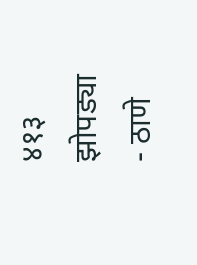४१३ झोपड्या
- ठाणे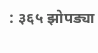: ३६५ झोपड्या